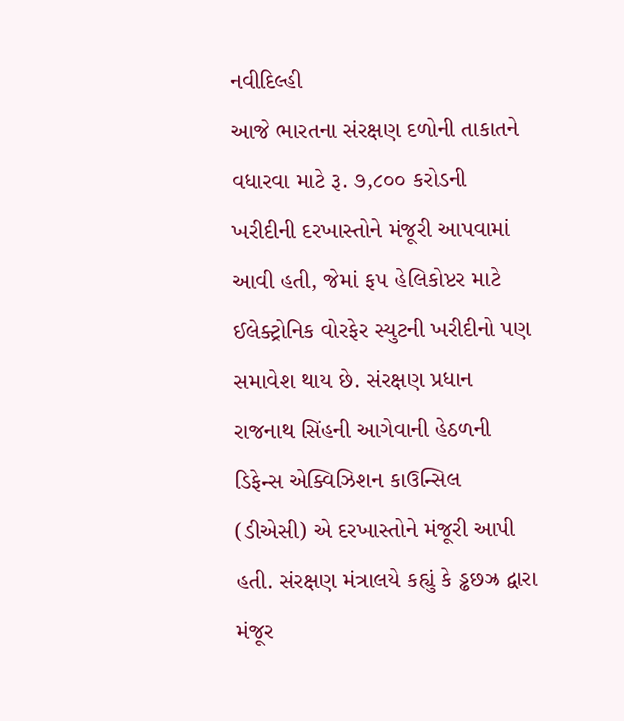નવીદિલ્હી
આજે ભારતના સંરક્ષણ દળોની તાકાતને વધારવા માટે રૂ. ૭,૮૦૦ કરોડની ખરીદીની દરખાસ્તોને મંજૂરી આપવામાં આવી હતી, જેમાં ફ૫ હેલિકોપ્ટર માટે ઈલેક્ટ્રોનિક વોરફેર સ્યુટની ખરીદીનો પણ સમાવેશ થાય છે. સંરક્ષણ પ્રધાન રાજનાથ સિંહની આગેવાની હેઠળની ડિફેન્સ એક્વિઝિશન કાઉન્સિલ (ડીએસી) એ દરખાસ્તોને મંજૂરી આપી હતી. સંરક્ષણ મંત્રાલયે કહ્યું કે ડ્ઢછઝ્ર દ્વારા મંજૂર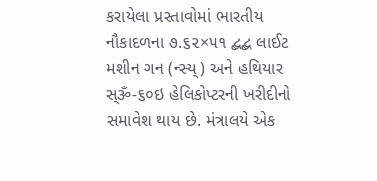કરાયેલા પ્રસ્તાવોમાં ભારતીય નૌકાદળના ૭.૬૨×૫૧ દ્બદ્બ લાઈટ મશીન ગન (ન્સ્ય્) અને હથિયાર સ્ૐ-૬૦ઇ હેલિકોપ્ટરની ખરીદીનો સમાવેશ થાય છે. મંત્રાલયે એક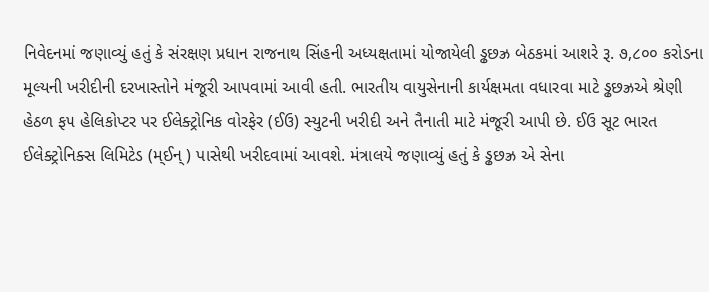નિવેદનમાં જણાવ્યું હતું કે સંરક્ષણ પ્રધાન રાજનાથ સિંહની અધ્યક્ષતામાં યોજાયેલી ડ્ઢછઝ્ર બેઠકમાં આશરે રૂ. ૭,૮૦૦ કરોડના મૂલ્યની ખરીદીની દરખાસ્તોને મંજૂરી આપવામાં આવી હતી. ભારતીય વાયુસેનાની કાર્યક્ષમતા વધારવા માટે ડ્ઢછઝ્રએ શ્રેણી હેઠળ ફ૫ હેલિકોપ્ટર પર ઈલેક્ટ્રોનિક વોરફેર (ઈઉ) સ્યુટની ખરીદી અને તૈનાતી માટે મંજૂરી આપી છે. ઈઉ સૂટ ભારત ઈલેક્ટ્રોનિક્સ લિમિટેડ (મ્ઈન્) પાસેથી ખરીદવામાં આવશે. મંત્રાલયે જણાવ્યું હતું કે ડ્ઢછઝ્ર એ સેના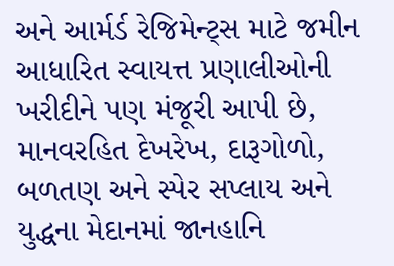અને આર્મર્ડ રેજિમેન્ટ્સ માટે જમીન આધારિત સ્વાયત્ત પ્રણાલીઓની ખરીદીને પણ મંજૂરી આપી છે, માનવરહિત દેખરેખ, દારૂગોળો, બળતણ અને સ્પેર સપ્લાય અને યુદ્ધના મેદાનમાં જાનહાનિ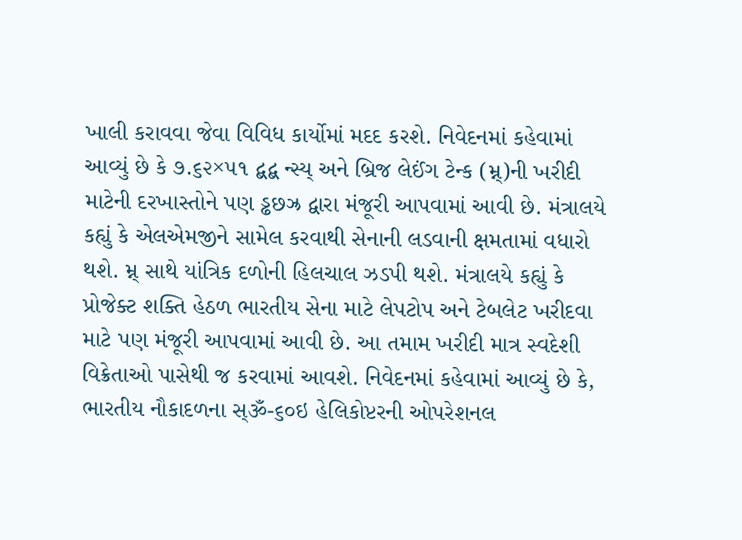ખાલી કરાવવા જેવા વિવિધ કાર્યોમાં મદદ કરશે. નિવેદનમાં કહેવામાં આવ્યું છે કે ૭.૬૨×૫૧ દ્બદ્બ ન્સ્ય્ અને બ્રિજ લેઈંગ ટેન્ક (મ્ન્)ની ખરીદી માટેની દરખાસ્તોને પણ ડ્ઢછઝ્ર દ્વારા મંજૂરી આપવામાં આવી છે. મંત્રાલયે કહ્યું કે એલએમજીને સામેલ કરવાથી સેનાની લડવાની ક્ષમતામાં વધારો થશે. મ્ન્ સાથે યાંત્રિક દળોની હિલચાલ ઝડપી થશે. મંત્રાલયે કહ્યું કે પ્રોજેક્ટ શક્તિ હેઠળ ભારતીય સેના માટે લેપટોપ અને ટેબલેટ ખરીદવા માટે પણ મંજૂરી આપવામાં આવી છે. આ તમામ ખરીદી માત્ર સ્વદેશી વિક્રેતાઓ પાસેથી જ કરવામાં આવશે. નિવેદનમાં કહેવામાં આવ્યું છે કે, ભારતીય નૌકાદળના સ્ૐ-૬૦ઇ હેલિકોપ્ટરની ઓપરેશનલ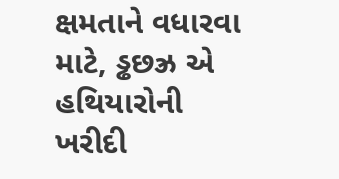ક્ષમતાને વધારવા માટે, ડ્ઢછઝ્ર એ હથિયારોની ખરીદી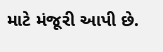માટે મંજૂરી આપી છે.